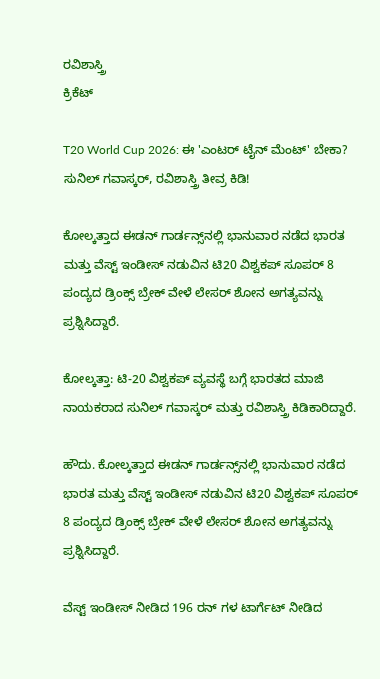ರವಿಶಾಸ್ತ್ರಿ
ಕ್ರಿಕೆಟ್

T20 World Cup 2026: ಈ 'ಎಂಟರ್ ಟೈನ್ ಮೆಂಟ್' ಬೇಕಾ? ಸುನಿಲ್ ಗವಾಸ್ಕರ್, ರವಿಶಾಸ್ತ್ರಿ ತೀವ್ರ ಕಿಡಿ!

ಕೋಲ್ಕತ್ತಾದ ಈಡನ್ ಗಾರ್ಡನ್ಸ್‌ನಲ್ಲಿ ಭಾನುವಾರ ನಡೆದ ಭಾರತ ಮತ್ತು ವೆಸ್ಟ್ ಇಂಡೀಸ್ ನಡುವಿನ ಟಿ20 ವಿಶ್ವಕಪ್ ಸೂಪರ್ 8 ಪಂದ್ಯದ ಡ್ರಿಂಕ್ಸ್ ಬ್ರೇಕ್‌ ವೇಳೆ ಲೇಸರ್ ಶೋನ ಅಗತ್ಯವನ್ನು ಪ್ರಶ್ನಿಸಿದ್ದಾರೆ.

ಕೋಲ್ಕತ್ತಾ: ಟಿ-20 ವಿಶ್ವಕಪ್ ವ್ಯವಸ್ಥೆ ಬಗ್ಗೆ ಭಾರತದ ಮಾಜಿ ನಾಯಕರಾದ ಸುನಿಲ್ ಗವಾಸ್ಕರ್ ಮತ್ತು ರವಿಶಾಸ್ತ್ರಿ ಕಿಡಿಕಾರಿದ್ದಾರೆ.

ಹೌದು. ಕೋಲ್ಕತ್ತಾದ ಈಡನ್ ಗಾರ್ಡನ್ಸ್‌ನಲ್ಲಿ ಭಾನುವಾರ ನಡೆದ ಭಾರತ ಮತ್ತು ವೆಸ್ಟ್ ಇಂಡೀಸ್ ನಡುವಿನ ಟಿ20 ವಿಶ್ವಕಪ್ ಸೂಪರ್ 8 ಪಂದ್ಯದ ಡ್ರಿಂಕ್ಸ್ ಬ್ರೇಕ್‌ ವೇಳೆ ಲೇಸರ್ ಶೋನ ಅಗತ್ಯವನ್ನು ಪ್ರಶ್ನಿಸಿದ್ದಾರೆ.

ವೆಸ್ಟ್ ಇಂಡೀಸ್ ನೀಡಿದ 196 ರನ್ ಗಳ ಟಾರ್ಗೆಟ್ ನೀಡಿದ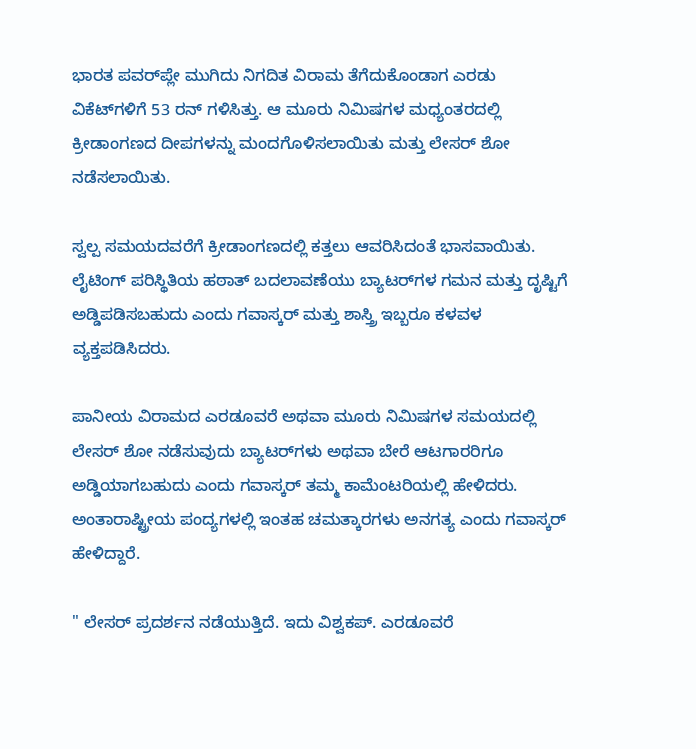ಭಾರತ ಪವರ್‌ಪ್ಲೇ ಮುಗಿದು ನಿಗದಿತ ವಿರಾಮ ತೆಗೆದುಕೊಂಡಾಗ ಎರಡು ವಿಕೆಟ್‌ಗಳಿಗೆ 53 ರನ್ ಗಳಿಸಿತ್ತು. ಆ ಮೂರು ನಿಮಿಷಗಳ ಮಧ್ಯಂತರದಲ್ಲಿ ಕ್ರೀಡಾಂಗಣದ ದೀಪಗಳನ್ನು ಮಂದಗೊಳಿಸಲಾಯಿತು ಮತ್ತು ಲೇಸರ್ ಶೋ ನಡೆಸಲಾಯಿತು.

ಸ್ವಲ್ಪ ಸಮಯದವರೆಗೆ ಕ್ರೀಡಾಂಗಣದಲ್ಲಿ ಕತ್ತಲು ಆವರಿಸಿದಂತೆ ಭಾಸವಾಯಿತು. ಲೈಟಿಂಗ್ ಪರಿಸ್ಥಿತಿಯ ಹಠಾತ್ ಬದಲಾವಣೆಯು ಬ್ಯಾಟರ್‌ಗಳ ಗಮನ ಮತ್ತು ದೃಷ್ಟಿಗೆ ಅಡ್ಡಿಪಡಿಸಬಹುದು ಎಂದು ಗವಾಸ್ಕರ್ ಮತ್ತು ಶಾಸ್ತ್ರಿ ಇಬ್ಬರೂ ಕಳವಳ ವ್ಯಕ್ತಪಡಿಸಿದರು.

ಪಾನೀಯ ವಿರಾಮದ ಎರಡೂವರೆ ಅಥವಾ ಮೂರು ನಿಮಿಷಗಳ ಸಮಯದಲ್ಲಿ ಲೇಸರ್ ಶೋ ನಡೆಸುವುದು ಬ್ಯಾಟರ್‌ಗಳು ಅಥವಾ ಬೇರೆ ಆಟಗಾರರಿಗೂ ಅಡ್ಡಿಯಾಗಬಹುದು ಎಂದು ಗವಾಸ್ಕರ್ ತಮ್ಮ ಕಾಮೆಂಟರಿಯಲ್ಲಿ ಹೇಳಿದರು. ಅಂತಾರಾಷ್ಟ್ರೀಯ ಪಂದ್ಯಗಳಲ್ಲಿ ಇಂತಹ ಚಮತ್ಕಾರಗಳು ಅನಗತ್ಯ ಎಂದು ಗವಾಸ್ಕರ್ ಹೇಳಿದ್ದಾರೆ.

" ಲೇಸರ್ ಪ್ರದರ್ಶನ ನಡೆಯುತ್ತಿದೆ. ಇದು ವಿಶ್ವಕಪ್. ಎರಡೂವರೆ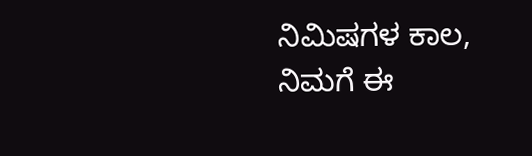ನಿಮಿಷಗಳ ಕಾಲ, ನಿಮಗೆ ಈ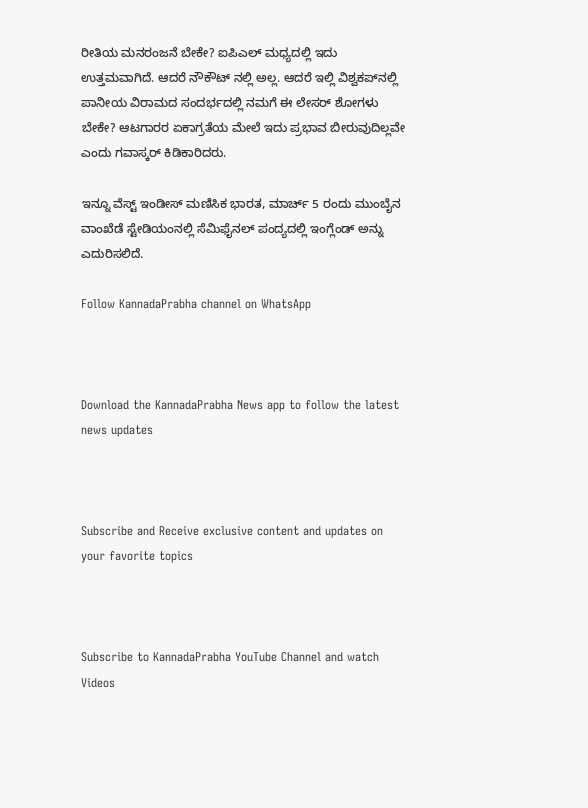ರೀತಿಯ ಮನರಂಜನೆ ಬೇಕೇ? ಐಪಿಎಲ್ ಮಧ್ಯದಲ್ಲಿ ಇದು ಉತ್ತಮವಾಗಿದೆ. ಆದರೆ ನೌಕೌಟ್ ನಲ್ಲಿ ಅಲ್ಲ. ಆದರೆ ಇಲ್ಲಿ ವಿಶ್ವಕಪ್‌ನಲ್ಲಿ ಪಾನೀಯ ವಿರಾಮದ ಸಂದರ್ಭದಲ್ಲಿ ನಮಗೆ ಈ ಲೇಸರ್ ಶೋಗಳು ಬೇಕೇ? ಆಟಗಾರರ ಏಕಾಗ್ರತೆಯ ಮೇಲೆ ಇದು ಪ್ರಭಾವ ಬೀರುವುದಿಲ್ಲವೇ ಎಂದು ಗವಾಸ್ಕರ್ ಕಿಡಿಕಾರಿದರು.

ಇನ್ನೂ ವೆಸ್ಟ್ ಇಂಡೀಸ್ ಮಣಿಸಿಕ ಭಾರತ, ಮಾರ್ಚ್ 5 ರಂದು ಮುಂಬೈನ ವಾಂಖೆಡೆ ಸ್ಟೇಡಿಯಂನಲ್ಲಿ ಸೆಮಿಫೈನಲ್ ಪಂದ್ಯದಲ್ಲಿ ಇಂಗ್ಲೆಂಡ್ ಅನ್ನು ಎದುರಿಸಲಿದೆ.

Follow KannadaPrabha channel on WhatsApp



Download the KannadaPrabha News app to follow the latest news updates



Subscribe and Receive exclusive content and updates on your favorite topics



Subscribe to KannadaPrabha YouTube Channel and watch Videos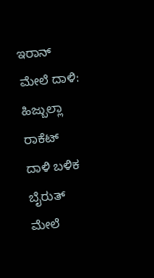ಇರಾನ್ ಮೇಲೆ ದಾಳಿ: ಹಿಜ್ಬುಲ್ಲಾ ರಾಕೆಟ್ ದಾಳಿ ಬಳಿಕ ಬೈರುತ್ ಮೇಲೆ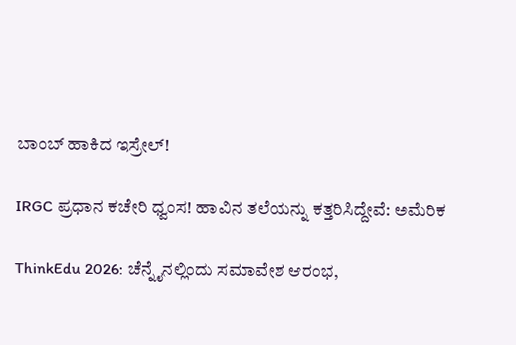ಬಾಂಬ್ ಹಾಕಿದ ಇಸ್ರೇಲ್!

IRGC ಪ್ರಧಾನ ಕಚೇರಿ ಧ್ವಂಸ! ಹಾವಿನ ತಲೆಯನ್ನು ಕತ್ತರಿಸಿದ್ದೇವೆ: ಅಮೆರಿಕ

ThinkEdu 2026: ಚೆನ್ನೈನಲ್ಲಿಂದು ಸಮಾವೇಶ ಆರಂಭ,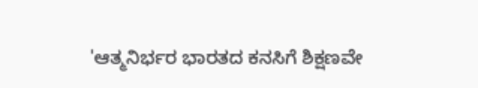'ಆತ್ಮನಿರ್ಭರ ಭಾರತದ ಕನಸಿಗೆ ಶಿಕ್ಷಣವೇ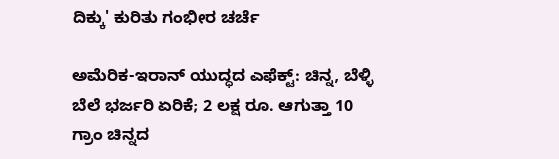ದಿಕ್ಕು' ಕುರಿತು ಗಂಭೀರ ಚರ್ಚೆ

ಅಮೆರಿಕ-ಇರಾನ್ ಯುದ್ಧದ ಎಫೆಕ್ಟ್: ಚಿನ್ನ, ಬೆಳ್ಳಿ ಬೆಲೆ ಭರ್ಜರಿ ಏರಿಕೆ; 2 ಲಕ್ಷ ರೂ. ಆಗುತ್ತಾ 10 ಗ್ರಾಂ ಚಿನ್ನದ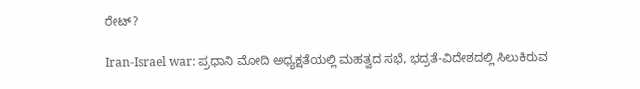ರೇಟ್?

Iran-Israel war: ಪ್ರಧಾನಿ ಮೋದಿ ಅಧ್ಯಕ್ಷತೆಯಲ್ಲಿ ಮಹತ್ವದ ಸಭೆ, ಭದ್ರತೆ-ವಿದೇಶದಲ್ಲಿ ಸಿಲುಕಿರುವ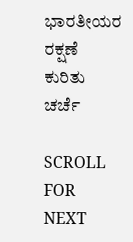ಭಾರತೀಯರ ರಕ್ಷಣೆ ಕುರಿತು ಚರ್ಚೆ

SCROLL FOR NEXT